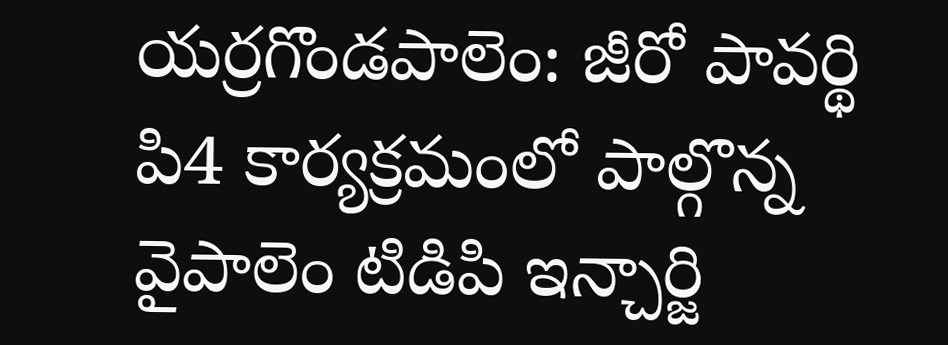యర్రగొండపాలెం: జీరో పావర్థి పి4 కార్యక్రమంలో పాల్గొన్న వైపాలెం టిడిపి ఇన్చార్జి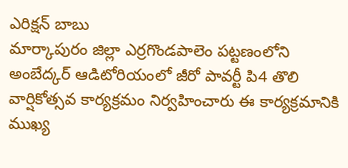ఎరిక్షన్ బాబు
మార్కాపురం జిల్లా ఎర్రగొండపాలెం పట్టణంలోని అంబేద్కర్ ఆడిటోరియంలో జీరో పావర్టీ పి4 తొలి వార్షికోత్సవ కార్యక్రమం నిర్వహించారు ఈ కార్యక్రమానికి ముఖ్య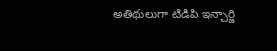అతిథులుగా టిడిపి ఇన్చార్జి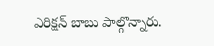ఎరిక్షన్ బాబు పాల్గొన్నారు.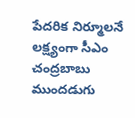పేదరిక నిర్మూలనే లక్ష్యంగా సీఎం చంద్రబాబు ముందడుగు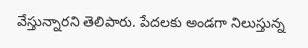వేస్తున్నారని తెలిపారు. పేదలకు అండగా నిలుస్తున్న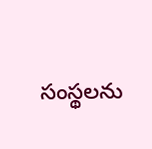సంస్థలను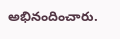అభినందించారు.